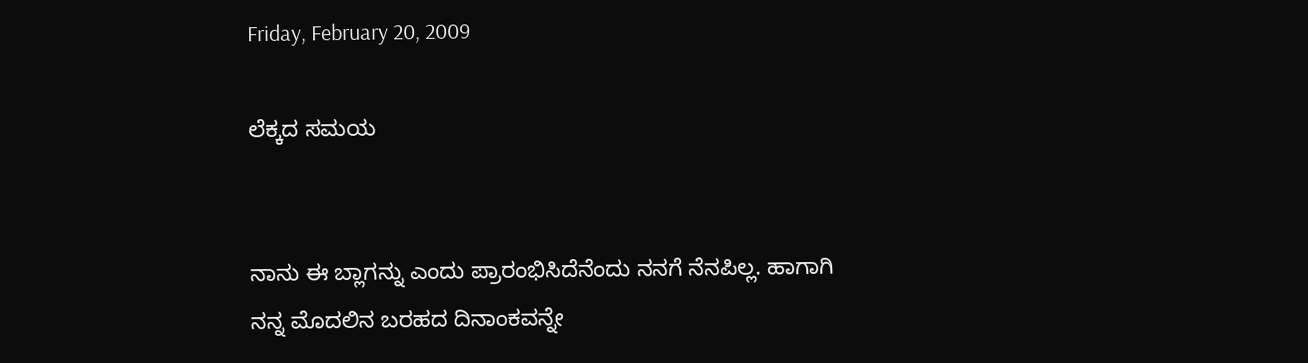Friday, February 20, 2009

ಲೆಕ್ಕದ ಸಮಯ


ನಾನು ಈ ಬ್ಲಾಗನ್ನು ಎಂದು ಪ್ರಾರಂಭಿಸಿದೆನೆಂದು ನನಗೆ ನೆನಪಿಲ್ಲ. ಹಾಗಾಗಿ ನನ್ನ ಮೊದಲಿನ ಬರಹದ ದಿನಾಂಕವನ್ನೇ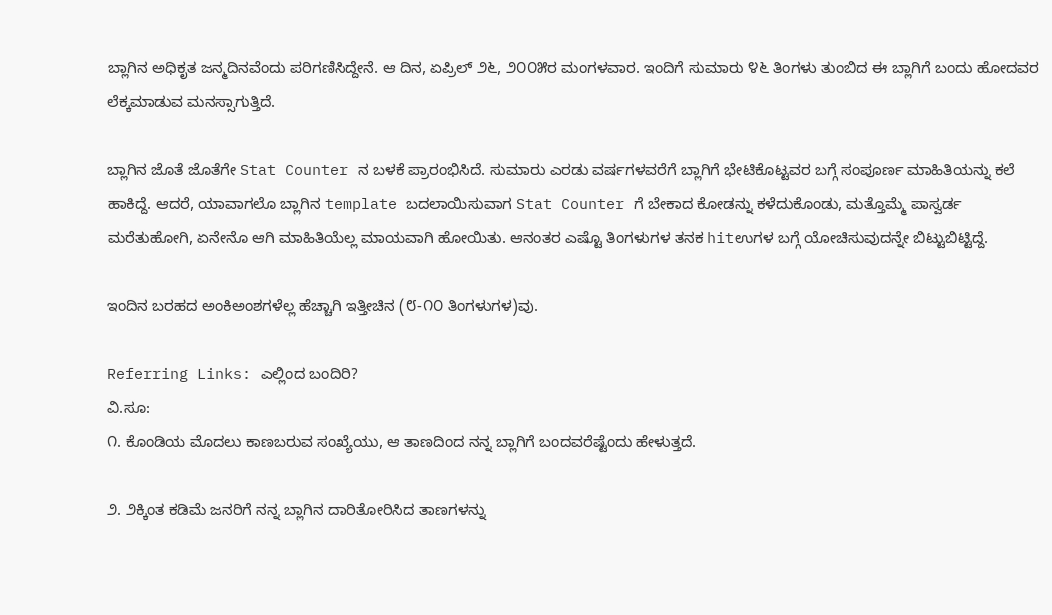ಬ್ಲಾಗಿನ ಅಧಿಕೃತ ಜನ್ಮದಿನವೆಂದು ಪರಿಗಣಿಸಿದ್ದೇನೆ. ಆ ದಿನ, ಏಪ್ರಿಲ್ ೨೬, ೨೦೦೫ರ ಮಂಗಳವಾರ. ಇಂದಿಗೆ ಸುಮಾರು ೪೬ ತಿಂಗಳು ತುಂಬಿದ ಈ ಬ್ಲಾಗಿಗೆ ಬಂದು ಹೋದವರ ಲೆಕ್ಕಮಾಡುವ ಮನಸ್ಸಾಗುತ್ತಿದೆ.

ಬ್ಲಾಗಿನ ಜೊತೆ ಜೊತೆಗೇ Stat Counter ನ ಬಳಕೆ ಪ್ರಾರಂಭಿಸಿದೆ. ಸುಮಾರು ಎರಡು ವರ್ಷಗಳವರೆಗೆ ಬ್ಲಾಗಿಗೆ ಭೇಟಿಕೊಟ್ಟವರ ಬಗ್ಗೆ ಸಂಪೂರ್ಣ ಮಾಹಿತಿಯನ್ನು ಕಲೆ ಹಾಕಿದ್ದೆ. ಆದರೆ, ಯಾವಾಗಲೊ ಬ್ಲಾಗಿನ template ಬದಲಾಯಿಸುವಾಗ Stat Counter ಗೆ ಬೇಕಾದ ಕೋಡನ್ನು ಕಳೆದುಕೊಂಡು, ಮತ್ತೊಮ್ಮೆ ಪಾಸ್ವರ್ಡ ಮರೆತುಹೋಗಿ, ಏನೇನೊ ಆಗಿ ಮಾಹಿತಿಯೆಲ್ಲ ಮಾಯವಾಗಿ ಹೋಯಿತು. ಆನಂತರ ಎಷ್ಟೊ ತಿಂಗಳುಗಳ ತನಕ hitಉಗಳ ಬಗ್ಗೆ ಯೋಚಿಸುವುದನ್ನೇ ಬಿಟ್ಟುಬಿಟ್ಟಿದ್ದೆ.

ಇಂದಿನ ಬರಹದ ಅಂಕಿಅಂಶಗಳೆಲ್ಲ ಹೆಚ್ಚಾಗಿ ಇತ್ತೀಚಿನ (೮-೧೦ ತಿಂಗಳುಗಳ)ವು.

Referring Links: ಎಲ್ಲಿಂದ ಬಂದಿರಿ?
ವಿ.ಸೂ:
೧. ಕೊಂಡಿಯ ಮೊದಲು ಕಾಣಬರುವ ಸಂಖ್ಯೆಯು, ಆ ತಾಣದಿಂದ ನನ್ನ ಬ್ಲಾಗಿಗೆ ಬಂದವರೆಷ್ಟೆಂದು ಹೇಳುತ್ತದೆ.

೨. ೨ಕ್ಕಿಂತ ಕಡಿಮೆ ಜನರಿಗೆ ನನ್ನ ಬ್ಲಾಗಿನ ದಾರಿತೋರಿಸಿದ ತಾಣಗಳನ್ನು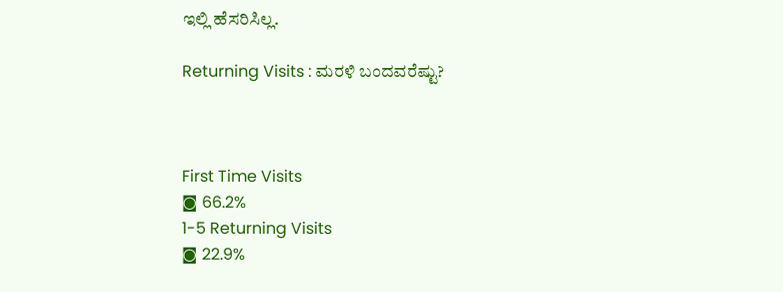ಇಲ್ಲಿ ಹೆಸರಿಸಿಲ್ಲ.

Returning Visits : ಮರಳಿ ಬಂದವರೆಷ್ಟು?



First Time Visits
◙ 66.2%
1-5 Returning Visits
◙ 22.9%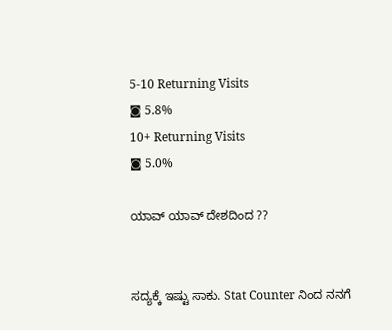5-10 Returning Visits
◙ 5.8%
10+ Returning Visits
◙ 5.0%

ಯಾವ್ ಯಾವ್ ದೇಶದಿಂದ ??


ಸದ್ಯಕ್ಕೆ ಇಷ್ಟು ಸಾಕು. Stat Counter ನಿಂದ ನನಗೆ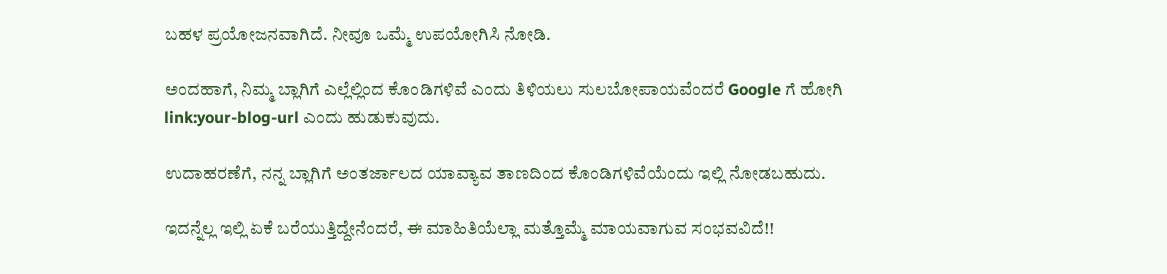ಬಹಳ ಪ್ರಯೋಜನವಾಗಿದೆ. ನೀವೂ ಒಮ್ಮೆ ಉಪಯೋಗಿಸಿ ನೋಡಿ.

ಅಂದಹಾಗೆ, ನಿಮ್ಮ ಬ್ಲಾಗಿಗೆ ಎಲ್ಲೆಲ್ಲಿಂದ ಕೊಂಡಿಗಳಿವೆ ಎಂದು ತಿಳಿಯಲು ಸುಲಬೋಪಾಯವೆಂದರೆ Google ಗೆ ಹೋಗಿ
link:your-blog-url ಎಂದು ಹುಡುಕುವುದು.

ಉದಾಹರಣೆಗೆ, ನನ್ನ ಬ್ಲಾಗಿಗೆ ಅಂತರ್ಜಾಲದ ಯಾವ್ಯಾವ ತಾಣದಿಂದ ಕೊಂಡಿಗಳಿವೆಯೆಂದು ಇಲ್ಲಿ ನೋಡಬಹುದು.

ಇದನ್ನೆಲ್ಲ ಇಲ್ಲಿ ಏಕೆ ಬರೆಯುತ್ತಿದ್ದೇನೆಂದರೆ, ಈ ಮಾಹಿತಿಯೆಲ್ಲಾ ಮತ್ತೊಮ್ಮೆ ಮಾಯವಾಗುವ ಸಂಭವವಿದೆ!!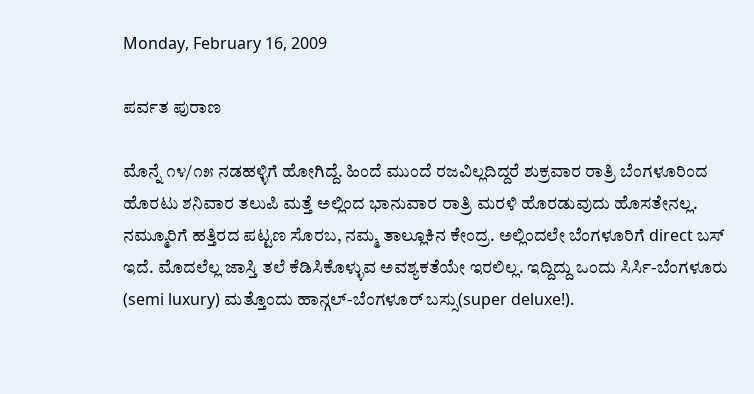Monday, February 16, 2009

ಪರ್ವತ ಪುರಾಣ

ಮೊನ್ನೆ ೧೪/೧೫ ನಡಹಳ್ಳಿಗೆ ಹೋಗಿದ್ದೆ. ಹಿಂದೆ ಮುಂದೆ ರಜವಿಲ್ಲದಿದ್ದರೆ ಶುಕ್ರವಾರ ರಾತ್ರಿ ಬೆಂಗಳೂರಿಂದ ಹೊರಟು ಶನಿವಾರ ತಲುಪಿ ಮತ್ತೆ ಅಲ್ಲಿಂದ ಭಾನುವಾರ ರಾತ್ರಿ ಮರಳಿ ಹೊರಡುವುದು ಹೊಸತೇನಲ್ಲ. ನಮ್ಮೂರಿಗೆ ಹತ್ತಿರದ ಪಟ್ಟಣ ಸೊರಬ, ನಮ್ಮ ತಾಲ್ಲೂಕಿನ ಕೇಂದ್ರ. ಅಲ್ಲಿಂದಲೇ ಬೆಂಗಳೂರಿಗೆ direct ಬಸ್ ಇದೆ. ಮೊದಲೆಲ್ಲ ಜಾಸ್ತಿ ತಲೆ ಕೆಡಿಸಿಕೊಳ್ಳುವ ಅವಶ್ಯಕತೆಯೇ ಇರಲಿಲ್ಲ. ಇದ್ದಿದ್ದು ಒಂದು ಸಿರ್ಸಿ-ಬೆಂಗಳೂರು (semi luxury) ಮತ್ತೊಂದು ಹಾನ್ಗಲ್-ಬೆಂಗಳೂರ್ ಬಸ್ಸು(super deluxe!).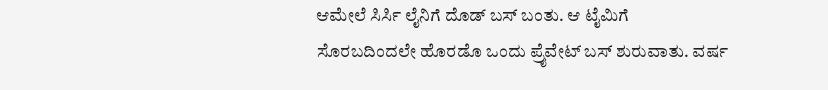ಆಮೇಲೆ ಸಿರ್ಸಿ ಲೈನಿಗೆ ದೊಡ್ ಬಸ್ ಬಂತು. ಆ ಟೈಮಿಗೆ ಸೊರಬದಿಂದಲೇ ಹೊರಡೊ ಒಂದು ಪ್ರೈವೇಟ್ ಬಸ್ ಶುರುವಾತು. ವರ್ಷ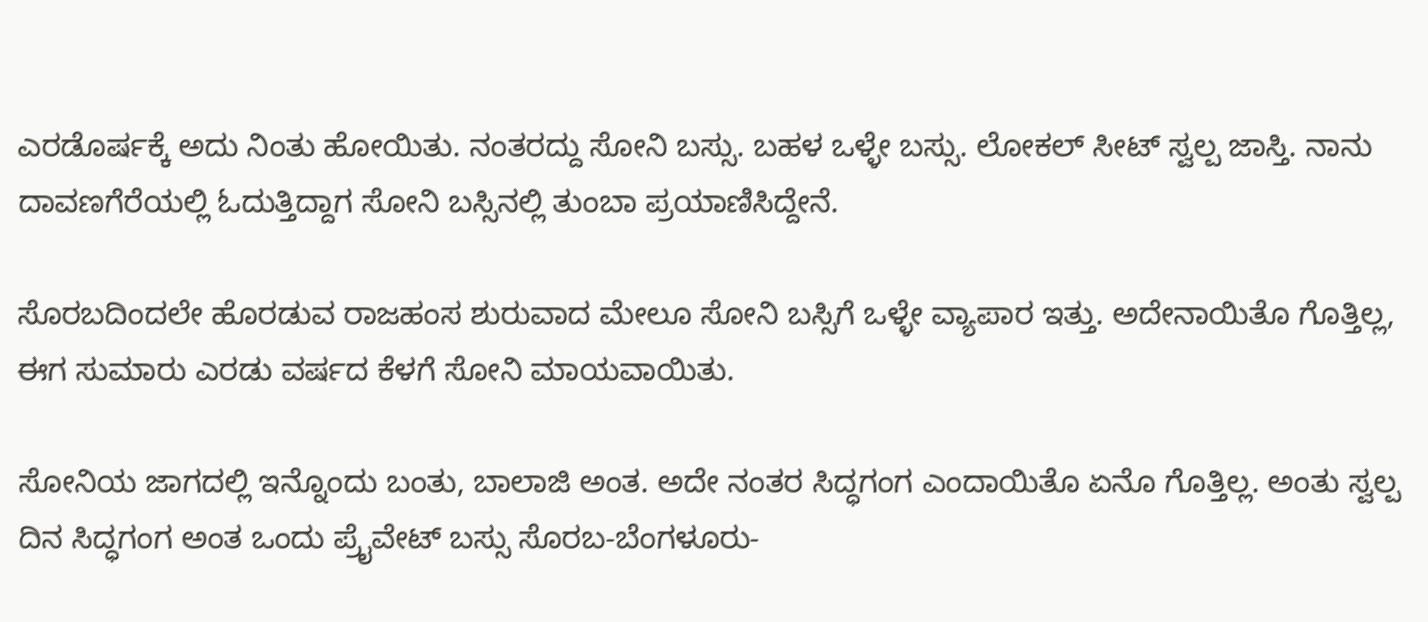ಎರಡೊರ್ಷಕ್ಕೆ ಅದು ನಿಂತು ಹೋಯಿತು. ನಂತರದ್ದು ಸೋನಿ ಬಸ್ಸು. ಬಹಳ ಒಳ್ಳೇ ಬಸ್ಸು. ಲೋಕಲ್ ಸೀಟ್ ಸ್ವಲ್ಪ ಜಾಸ್ತಿ. ನಾನು ದಾವಣಗೆರೆಯಲ್ಲಿ ಓದುತ್ತಿದ್ದಾಗ ಸೋನಿ ಬಸ್ಸಿನಲ್ಲಿ ತುಂಬಾ ಪ್ರಯಾಣಿಸಿದ್ದೇನೆ.

ಸೊರಬದಿಂದಲೇ ಹೊರಡುವ ರಾಜಹಂಸ ಶುರುವಾದ ಮೇಲೂ ಸೋನಿ ಬಸ್ಸಿಗೆ ಒಳ್ಳೇ ವ್ಯಾಪಾರ ಇತ್ತು. ಅದೇನಾಯಿತೊ ಗೊತ್ತಿಲ್ಲ, ಈಗ ಸುಮಾರು ಎರಡು ವರ್ಷದ ಕೆಳಗೆ ಸೋನಿ ಮಾಯವಾಯಿತು.

ಸೋನಿಯ ಜಾಗದಲ್ಲಿ ಇನ್ನೊಂದು ಬಂತು, ಬಾಲಾಜಿ ಅಂತ. ಅದೇ ನಂತರ ಸಿದ್ಧಗಂಗ ಎಂದಾಯಿತೊ ಏನೊ ಗೊತ್ತಿಲ್ಲ. ಅಂತು ಸ್ವಲ್ಪ ದಿನ ಸಿದ್ಧಗಂಗ ಅಂತ ಒಂದು ಪ್ರೈವೇಟ್ ಬಸ್ಸು ಸೊರಬ-ಬೆಂಗಳೂರು-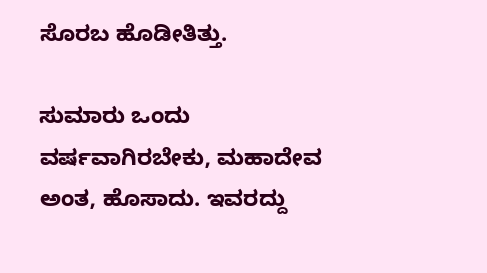ಸೊರಬ ಹೊಡೀತಿತ್ತು.

ಸುಮಾರು ಒಂದು ವರ್ಷವಾಗಿರಬೇಕು, ಮಹಾದೇವ ಅಂತ, ಹೊಸಾದು. ಇವರದ್ದು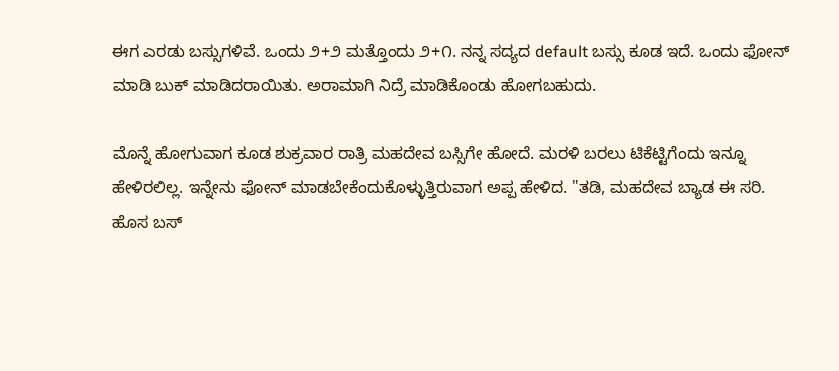ಈಗ ಎರಡು ಬಸ್ಸುಗಳಿವೆ. ಒಂದು ೨+೨ ಮತ್ತೊಂದು ೨+೧. ನನ್ನ ಸದ್ಯದ default ಬಸ್ಸು ಕೂಡ ಇದೆ. ಒಂದು ಫೋನ್ ಮಾಡಿ ಬುಕ್ ಮಾಡಿದರಾಯಿತು. ಅರಾಮಾಗಿ ನಿದ್ರೆ ಮಾಡಿಕೊಂಡು ಹೋಗಬಹುದು.

ಮೊನ್ನೆ ಹೋಗುವಾಗ ಕೂಡ ಶುಕ್ರವಾರ ರಾತ್ರಿ ಮಹದೇವ ಬಸ್ಸಿಗೇ ಹೋದೆ. ಮರಳಿ ಬರಲು ಟಿಕೆಟ್ಟಿಗೆಂದು ಇನ್ನೂ ಹೇಳಿರಲಿಲ್ಲ. ಇನ್ನೇನು ಫೋನ್ ಮಾಡಬೇಕೆಂದುಕೊಳ್ಳುತ್ತಿರುವಾಗ ಅಪ್ಪ ಹೇಳಿದ. "ತಡಿ, ಮಹದೇವ ಬ್ಯಾಡ ಈ ಸರಿ. ಹೊಸ ಬಸ್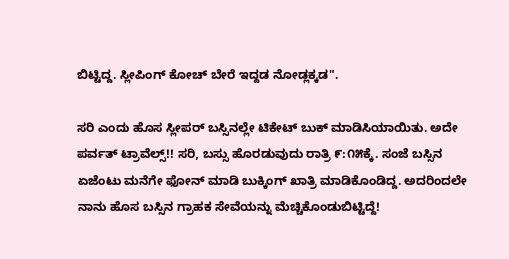ಬಿಟ್ಟಿದ್ದ. ಸ್ಲೀಪಿಂಗ್ ಕೋಚ್ ಬೇರೆ ಇದ್ದಡ ನೋಡ್ಲಕ್ಕಡ".

ಸರಿ ಎಂದು ಹೊಸ ಸ್ಲೀಪರ್ ಬಸ್ಸಿನಲ್ಲೇ ಟಿಕೇಟ್ ಬುಕ್ ಮಾಡಿಸಿಯಾಯಿತು. ಅದೇ ಪರ್ವತ್ ಟ್ರಾವೆಲ್ಸ್!! ಸರಿ, ಬಸ್ಸು ಹೊರಡುವುದು ರಾತ್ರಿ ೯:೧೫ಕ್ಕೆ. ಸಂಜೆ ಬಸ್ಸಿನ ಏಜೆಂಟು ಮನೆಗೇ ಫೋನ್ ಮಾಡಿ ಬುಕ್ಕಿಂಗ್ ಖಾತ್ರಿ ಮಾಡಿಕೊಂಡಿದ್ದ. ಅದರಿಂದಲೇ ನಾನು ಹೊಸ ಬಸ್ಸಿನ ಗ್ರಾಹಕ ಸೇವೆಯನ್ನು ಮೆಚ್ಚಿಕೊಂಡುಬಿಟ್ಟಿದ್ದೆ!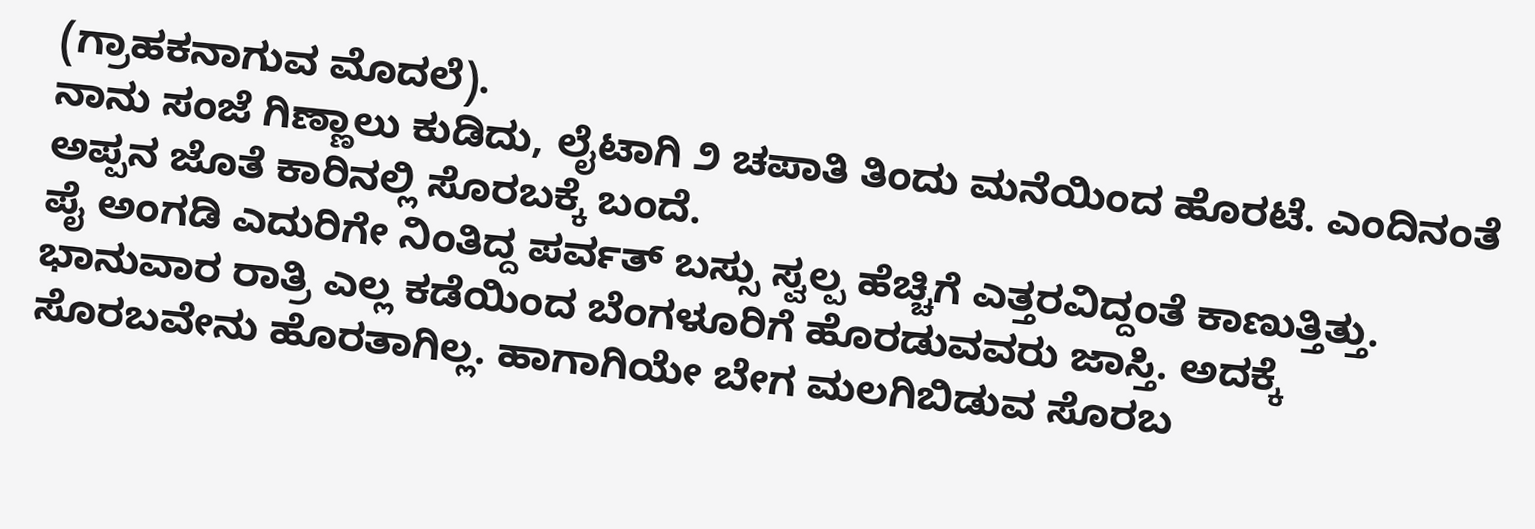(ಗ್ರಾಹಕನಾಗುವ ಮೊದಲೆ).
ನಾನು ಸಂಜೆ ಗಿಣ್ಣಾಲು ಕುಡಿದು, ಲೈಟಾಗಿ ೨ ಚಪಾತಿ ತಿಂದು ಮನೆಯಿಂದ ಹೊರಟೆ. ಎಂದಿನಂತೆ ಅಪ್ಪನ ಜೊತೆ ಕಾರಿನಲ್ಲಿ ಸೊರಬಕ್ಕೆ ಬಂದೆ.
ಪೈ ಅಂಗಡಿ ಎದುರಿಗೇ ನಿಂತಿದ್ದ ಪರ್ವತ್ ಬಸ್ಸು ಸ್ವಲ್ಪ ಹೆಚ್ಚಿಗೆ ಎತ್ತರವಿದ್ದಂತೆ ಕಾಣುತ್ತಿತ್ತು. ಭಾನುವಾರ ರಾತ್ರಿ ಎಲ್ಲ ಕಡೆಯಿಂದ ಬೆಂಗಳೂರಿಗೆ ಹೊರಡುವವರು ಜಾಸ್ತಿ. ಅದಕ್ಕೆ ಸೊರಬವೇನು ಹೊರತಾಗಿಲ್ಲ. ಹಾಗಾಗಿಯೇ ಬೇಗ ಮಲಗಿಬಿಡುವ ಸೊರಬ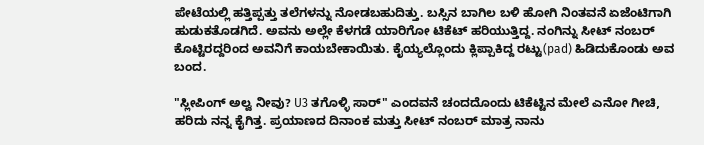ಪೇಟೆಯಲ್ಲಿ ಹತ್ತಿಪ್ಪತ್ತು ತಲೆಗಳನ್ನು ನೋಡಬಹುದಿತ್ತು. ಬಸ್ಸಿನ ಬಾಗಿಲ ಬಳಿ ಹೋಗಿ ನಿಂತವನೆ ಏಜೆಂಟಿಗಾಗಿ ಹುಡುಕತೊಡಗಿದೆ. ಅವನು ಅಲ್ಲೇ ಕೆಳಗಡೆ ಯಾರಿಗೋ ಟಿಕೆಟ್ ಹರಿಯುತ್ತಿದ್ದ. ನಂಗಿನ್ನು ಸೀಟ್ ನಂಬರ್ ಕೊಟ್ಟಿರದ್ದರಿಂದ ಅವನಿಗೆ ಕಾಯಬೇಕಾಯಿತು. ಕೈಯ್ಯಲ್ಲೊಂದು ಕ್ಲಿಪ್ಪಾಕಿದ್ದ ರಟ್ಟು(pad) ಹಿಡಿದುಕೊಂಡು ಅವ ಬಂದ.

"ಸ್ಲೀಪಿಂಗ್ ಅಲ್ವ ನೀವು? U3 ತಗೊಳ್ಳಿ ಸಾರ್" ಎಂದವನೆ ಚಂದದೊಂದು ಟಿಕೆಟ್ಟಿನ ಮೇಲೆ ಎನೋ ಗೀಚಿ, ಹರಿದು ನನ್ನ ಕೈಗಿತ್ತ. ಪ್ರಯಾಣದ ದಿನಾಂಕ ಮತ್ತು ಸೀಟ್ ನಂಬರ್ ಮಾತ್ರ ನಾನು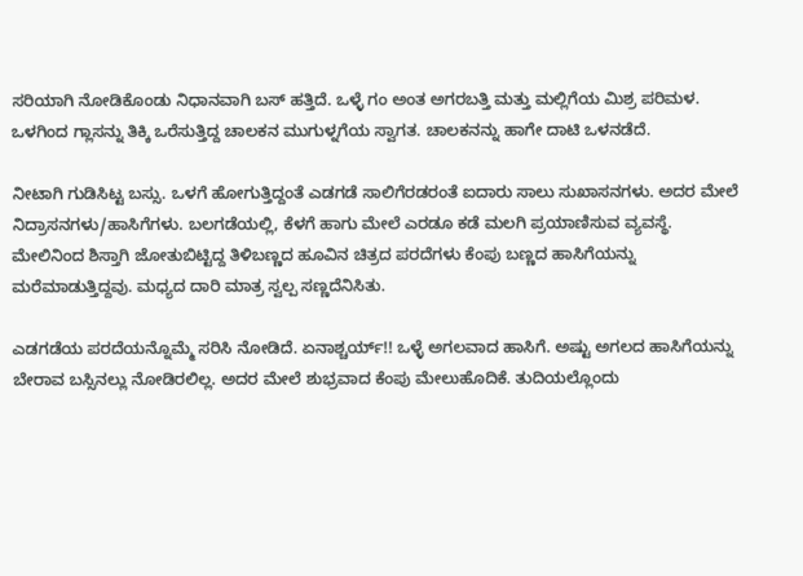ಸರಿಯಾಗಿ ನೋಡಿಕೊಂಡು ನಿಧಾನವಾಗಿ ಬಸ್ ಹತ್ತಿದೆ. ಒಳ್ಳೆ ಗಂ ಅಂತ ಅಗರಬತ್ತಿ ಮತ್ತು ಮಲ್ಲಿಗೆಯ ಮಿಶ್ರ ಪರಿಮಳ. ಒಳಗಿಂದ ಗ್ಲಾಸನ್ನು ತಿಕ್ಕಿ ಒರೆಸುತ್ತಿದ್ದ ಚಾಲಕನ ಮುಗುಳ್ನಗೆಯ ಸ್ವಾಗತ. ಚಾಲಕನನ್ನು ಹಾಗೇ ದಾಟಿ ಒಳನಡೆದೆ.

ನೀಟಾಗಿ ಗುಡಿಸಿಟ್ಟ ಬಸ್ಸು. ಒಳಗೆ ಹೋಗುತ್ತಿದ್ದಂತೆ ಎಡಗಡೆ ಸಾಲಿಗೆರಡರಂತೆ ಐದಾರು ಸಾಲು ಸುಖಾಸನಗಳು. ಅದರ ಮೇಲೆ ನಿದ್ರಾಸನಗಳು/ಹಾಸಿಗೆಗಳು. ಬಲಗಡೆಯಲ್ಲಿ, ಕೆಳಗೆ ಹಾಗು ಮೇಲೆ ಎರಡೂ ಕಡೆ ಮಲಗಿ ಪ್ರಯಾಣಿಸುವ ವ್ಯವಸ್ಥೆ. ಮೇಲಿನಿಂದ ಶಿಸ್ತಾಗಿ ಜೋತುಬಿಟ್ಟಿದ್ದ ತಿಳಿಬಣ್ಣದ ಹೂವಿನ ಚಿತ್ರದ ಪರದೆಗಳು ಕೆಂಪು ಬಣ್ಣದ ಹಾಸಿಗೆಯನ್ನು ಮರೆಮಾಡುತ್ತಿದ್ದವು. ಮಧ್ಯದ ದಾರಿ ಮಾತ್ರ ಸ್ವಲ್ಪ ಸಣ್ಣದೆನಿಸಿತು.

ಎಡಗಡೆಯ ಪರದೆಯನ್ನೊಮ್ಮೆ ಸರಿಸಿ ನೋಡಿದೆ. ಏನಾಶ್ಚರ್ಯ್!! ಒಳ್ಳೆ ಅಗಲವಾದ ಹಾಸಿಗೆ. ಅಷ್ಟು ಅಗಲದ ಹಾಸಿಗೆಯನ್ನು ಬೇರಾವ ಬಸ್ಸಿನಲ್ಲು ನೋಡಿರಲಿಲ್ಲ. ಅದರ ಮೇಲೆ ಶುಭ್ರವಾದ ಕೆಂಪು ಮೇಲುಹೊದಿಕೆ. ತುದಿಯಲ್ಲೊಂದು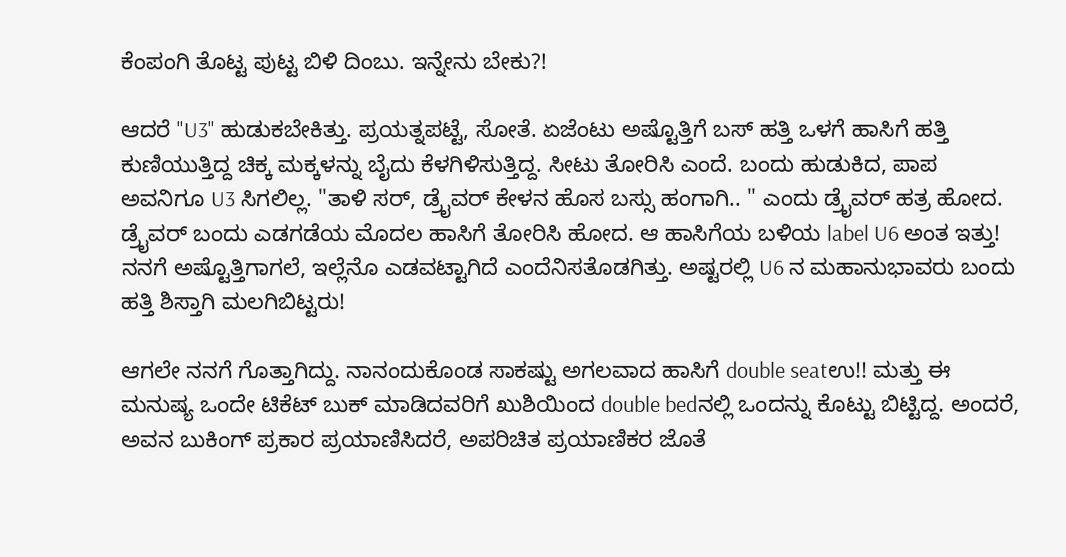ಕೆಂಪಂಗಿ ತೊಟ್ಟ ಪುಟ್ಟ ಬಿಳಿ ದಿಂಬು. ಇನ್ನೇನು ಬೇಕು?!

ಆದರೆ "U3" ಹುಡುಕಬೇಕಿತ್ತು. ಪ್ರಯತ್ನಪಟ್ಟೆ, ಸೋತೆ. ಏಜೆಂಟು ಅಷ್ಟೊತ್ತಿಗೆ ಬಸ್ ಹತ್ತಿ ಒಳಗೆ ಹಾಸಿಗೆ ಹತ್ತಿ ಕುಣಿಯುತ್ತಿದ್ದ ಚಿಕ್ಕ ಮಕ್ಕಳನ್ನು ಬೈದು ಕೆಳಗಿಳಿಸುತ್ತಿದ್ದ. ಸೀಟು ತೋರಿಸಿ ಎಂದೆ. ಬಂದು ಹುಡುಕಿದ, ಪಾಪ ಅವನಿಗೂ U3 ಸಿಗಲಿಲ್ಲ. "ತಾಳಿ ಸರ್, ಡ್ರೈವರ್ ಕೇಳನ ಹೊಸ ಬಸ್ಸು ಹಂಗಾಗಿ.. " ಎಂದು ಡ್ರೈವರ್ ಹತ್ರ ಹೋದ. ಡ್ರೈವರ್ ಬಂದು ಎಡಗಡೆಯ ಮೊದಲ ಹಾಸಿಗೆ ತೋರಿಸಿ ಹೋದ. ಆ ಹಾಸಿಗೆಯ ಬಳಿಯ label U6 ಅಂತ ಇತ್ತು! ನನಗೆ ಅಷ್ಟೊತ್ತಿಗಾಗಲೆ, ಇಲ್ಲೆನೊ ಎಡವಟ್ಟಾಗಿದೆ ಎಂದೆನಿಸತೊಡಗಿತ್ತು. ಅಷ್ಟರಲ್ಲಿ U6 ನ ಮಹಾನುಭಾವರು ಬಂದು ಹತ್ತಿ ಶಿಸ್ತಾಗಿ ಮಲಗಿಬಿಟ್ಟರು!

ಆಗಲೇ ನನಗೆ ಗೊತ್ತಾಗಿದ್ದು. ನಾನಂದುಕೊಂಡ ಸಾಕಷ್ಟು ಅಗಲವಾದ ಹಾಸಿಗೆ double seatಉ!! ಮತ್ತು ಈ ಮನುಷ್ಯ ಒಂದೇ ಟಿಕೆಟ್ ಬುಕ್ ಮಾಡಿದವರಿಗೆ ಖುಶಿಯಿಂದ double bedನಲ್ಲಿ ಒಂದನ್ನು ಕೊಟ್ಟು ಬಿಟ್ಟಿದ್ದ. ಅಂದರೆ, ಅವನ ಬುಕಿಂಗ್ ಪ್ರಕಾರ ಪ್ರಯಾಣಿಸಿದರೆ, ಅಪರಿಚಿತ ಪ್ರಯಾಣಿಕರ ಜೊತೆ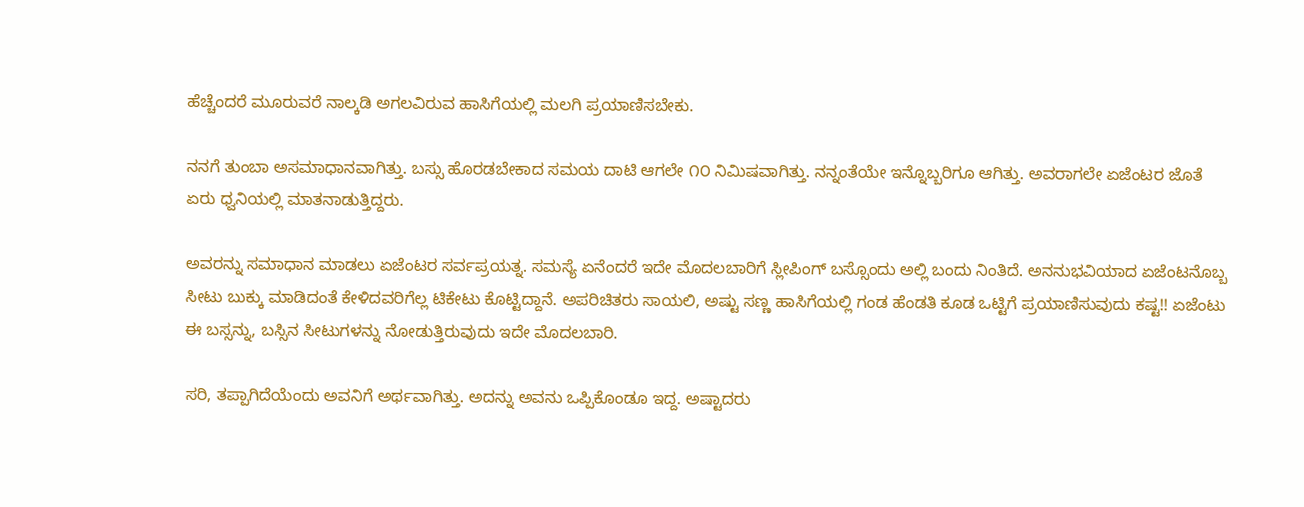ಹೆಚ್ಚೆಂದರೆ ಮೂರುವರೆ ನಾಲ್ಕಡಿ ಅಗಲವಿರುವ ಹಾಸಿಗೆಯಲ್ಲಿ ಮಲಗಿ ಪ್ರಯಾಣಿಸಬೇಕು.

ನನಗೆ ತುಂಬಾ ಅಸಮಾಧಾನವಾಗಿತ್ತು. ಬಸ್ಸು ಹೊರಡಬೇಕಾದ ಸಮಯ ದಾಟಿ ಆಗಲೇ ೧೦ ನಿಮಿಷವಾಗಿತ್ತು. ನನ್ನಂತೆಯೇ ಇನ್ನೊಬ್ಬರಿಗೂ ಆಗಿತ್ತು. ಅವರಾಗಲೇ ಏಜೆಂಟರ ಜೊತೆ ಏರು ಧ್ವನಿಯಲ್ಲಿ ಮಾತನಾಡುತ್ತಿದ್ದರು.

ಅವರನ್ನು ಸಮಾಧಾನ ಮಾಡಲು ಏಜೆಂಟರ ಸರ್ವಪ್ರಯತ್ನ. ಸಮಸ್ಯೆ ಏನೆಂದರೆ ಇದೇ ಮೊದಲಬಾರಿಗೆ ಸ್ಲೀಪಿಂಗ್ ಬಸ್ಸೊಂದು ಅಲ್ಲಿ ಬಂದು ನಿಂತಿದೆ. ಅನನುಭವಿಯಾದ ಏಜೆಂಟನೊಬ್ಬ ಸೀಟು ಬುಕ್ಕು ಮಾಡಿದಂತೆ ಕೇಳಿದವರಿಗೆಲ್ಲ ಟಿಕೇಟು ಕೊಟ್ಟಿದ್ದಾನೆ. ಅಪರಿಚಿತರು ಸಾಯಲಿ, ಅಷ್ಟು ಸಣ್ಣ ಹಾಸಿಗೆಯಲ್ಲಿ ಗಂಡ ಹೆಂಡತಿ ಕೂಡ ಒಟ್ಟಿಗೆ ಪ್ರಯಾಣಿಸುವುದು ಕಷ್ಟ!! ಏಜೆಂಟು ಈ ಬಸ್ಸನ್ನು, ಬಸ್ಸಿನ ಸೀಟುಗಳನ್ನು ನೋಡುತ್ತಿರುವುದು ಇದೇ ಮೊದಲಬಾರಿ.

ಸರಿ, ತಪ್ಪಾಗಿದೆಯೆಂದು ಅವನಿಗೆ ಅರ್ಥವಾಗಿತ್ತು. ಅದನ್ನು ಅವನು ಒಪ್ಪಿಕೊಂಡೂ ಇದ್ದ. ಅಷ್ಟಾದರು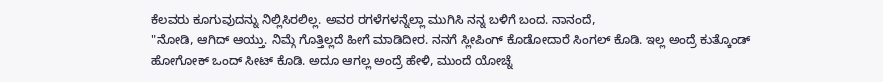ಕೆಲವರು ಕೂಗುವುದನ್ನು ನಿಲ್ಲಿಸಿರಲಿಲ್ಲ. ಅವರ ರಗಳೆಗಳನ್ನೆಲ್ಲಾ ಮುಗಿಸಿ ನನ್ನ ಬಳಿಗೆ ಬಂದ. ನಾನಂದೆ,
"ನೋಡಿ, ಆಗಿದ್ ಆಯ್ತು. ನಿಮ್ಗೆ ಗೊತ್ತಿಲ್ಲದೆ ಹೀಗೆ ಮಾಡಿದೀರ. ನನಗೆ ಸ್ಲೀಪಿಂಗ್ ಕೊಡೋದಾರೆ ಸಿಂಗಲ್ ಕೊಡಿ. ಇಲ್ಲ ಅಂದ್ರೆ ಕುತ್ಕೊಂಡ್ ಹೋಗೋಕ್ ಒಂದ್ ಸೀಟ್ ಕೊಡಿ. ಅದೂ ಆಗಲ್ಲ ಅಂದ್ರೆ ಹೇಳಿ, ಮುಂದೆ ಯೋಚ್ನೆ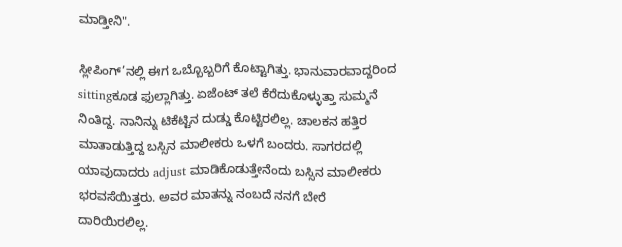ಮಾಡ್ತೀನಿ".

ಸ್ಲೀಪಿಂಗ್’ನಲ್ಲಿ ಈಗ ಒಬ್ಬೊಬ್ಬರಿಗೆ ಕೊಟ್ಟಾಗಿತ್ತು. ಭಾನುವಾರವಾದ್ದರಿಂದ sittingಕೂಡ ಫುಲ್ಲಾಗಿತ್ತು. ಏಜೆಂಟ್ ತಲೆ ಕೆರೆದುಕೊಳ್ಳುತ್ತಾ ಸುಮ್ಮನೆ ನಿಂತಿದ್ದ. ನಾನಿನ್ನು ಟಿಕೆಟ್ಟಿನ ದುಡ್ಡು ಕೊಟ್ಟಿರಲಿಲ್ಲ. ಚಾಲಕನ ಹತ್ತಿರ ಮಾತಾಡುತ್ತಿದ್ದ ಬಸ್ಸಿನ ಮಾಲೀಕರು ಒಳಗೆ ಬಂದರು. ಸಾಗರದಲ್ಲಿ ಯಾವುದಾದರು adjust ಮಾಡಿಕೊಡುತ್ತೇನೆಂದು ಬಸ್ಸಿನ ಮಾಲೀಕರು ಭರವಸೆಯಿತ್ತರು. ಅವರ ಮಾತನ್ನು ನಂಬದೆ ನನಗೆ ಬೇರೆ ದಾರಿಯಿರಲಿಲ್ಲ.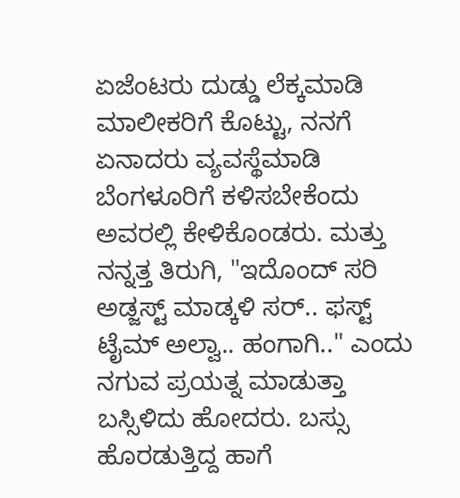ಏಜೆಂಟರು ದುಡ್ಡು ಲೆಕ್ಕಮಾಡಿ ಮಾಲೀಕರಿಗೆ ಕೊಟ್ಟು, ನನಗೆ ಏನಾದರು ವ್ಯವಸ್ಥೆಮಾಡಿ ಬೆಂಗಳೂರಿಗೆ ಕಳಿಸಬೇಕೆಂದು ಅವರಲ್ಲಿ ಕೇಳಿಕೊಂಡರು. ಮತ್ತು ನನ್ನತ್ತ ತಿರುಗಿ, "ಇದೊಂದ್ ಸರಿ ಅಡ್ಜಸ್ಟ್ ಮಾಡ್ಕಳಿ ಸರ್.. ಫಸ್ಟ್ ಟೈಮ್ ಅಲ್ವಾ.. ಹಂಗಾಗಿ.." ಎಂದು ನಗುವ ಪ್ರಯತ್ನ ಮಾಡುತ್ತಾ ಬಸ್ಸಿಳಿದು ಹೋದರು. ಬಸ್ಸು ಹೊರಡುತ್ತಿದ್ದ ಹಾಗೆ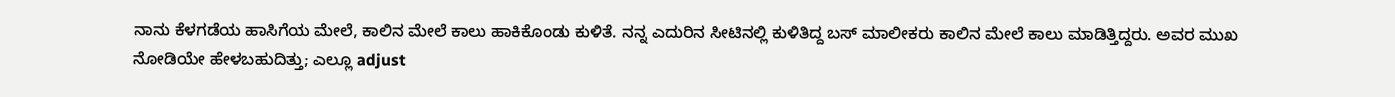ನಾನು ಕೆಳಗಡೆಯ ಹಾಸಿಗೆಯ ಮೇಲೆ, ಕಾಲಿನ ಮೇಲೆ ಕಾಲು ಹಾಕಿಕೊಂಡು ಕುಳಿತೆ. ನನ್ನ ಎದುರಿನ ಸೀಟಿನಲ್ಲಿ ಕುಳಿತಿದ್ದ ಬಸ್ ಮಾಲೀಕರು ಕಾಲಿನ ಮೇಲೆ ಕಾಲು ಮಾಡಿತ್ತಿದ್ದರು. ಅವರ ಮುಖ ನೋಡಿಯೇ ಹೇಳಬಹುದಿತ್ತು; ಎಲ್ಲೂ adjust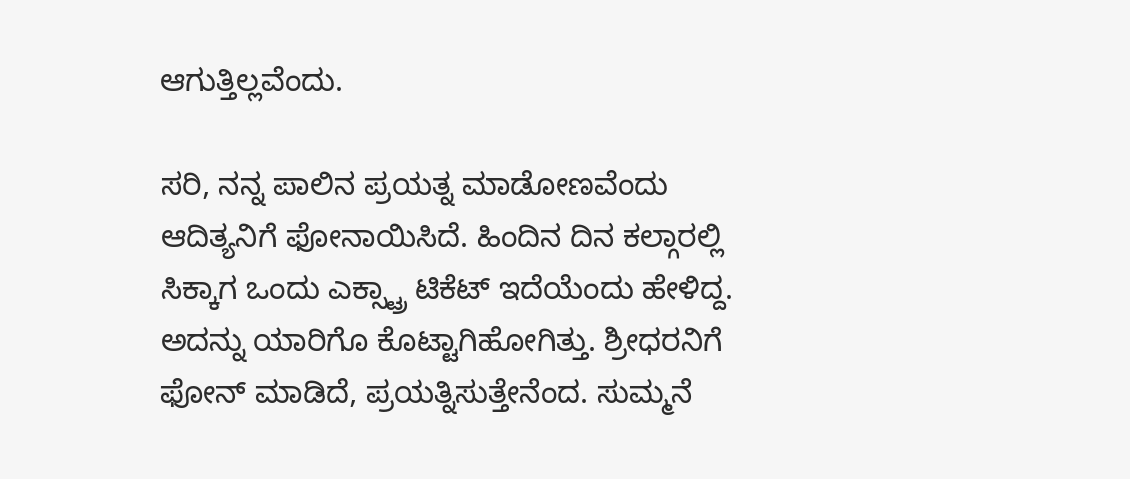ಆಗುತ್ತಿಲ್ಲವೆಂದು.

ಸರಿ, ನನ್ನ ಪಾಲಿನ ಪ್ರಯತ್ನ ಮಾಡೋಣವೆಂದು ಆದಿತ್ಯನಿಗೆ ಫೋನಾಯಿಸಿದೆ. ಹಿಂದಿನ ದಿನ ಕಲ್ಗಾರಲ್ಲಿ ಸಿಕ್ಕಾಗ ಒಂದು ಎಕ್ಸ್ಟ್ರಾ ಟಿಕೆಟ್ ಇದೆಯೆಂದು ಹೇಳಿದ್ದ. ಅದನ್ನು ಯಾರಿಗೊ ಕೊಟ್ಟಾಗಿಹೋಗಿತ್ತು. ಶ್ರೀಧರನಿಗೆ ಫೋನ್ ಮಾಡಿದೆ, ಪ್ರಯತ್ನಿಸುತ್ತೇನೆಂದ. ಸುಮ್ಮನೆ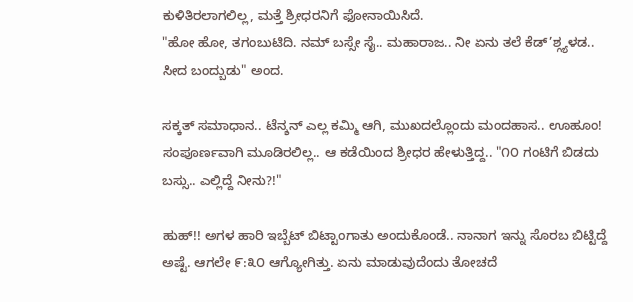ಕುಳಿತಿರಲಾಗಲಿಲ್ಲ, ಮತ್ತೆ ಶ್ರೀಧರನಿಗೆ ಫೋನಾಯಿಸಿದೆ.
"ಹೋ ಹೋ, ತಗಂಬುಟಿದಿ. ನಮ್ ಬಸ್ಸೇ ಸೈ.. ಮಹಾರಾಜ.. ನೀ ಏನು ತಲೆ ಕೆಡ್’ಶ್ಗ್ಯಳಡ.. ಸೀದ ಬಂದ್ಬುಡು" ಅಂದ.

ಸಕ್ಕತ್ ಸಮಾಧಾನ.. ಟೆನ್ಶನ್ ಎಲ್ಲ ಕಮ್ಮಿ ಆಗಿ, ಮುಖದಲ್ಲೊಂದು ಮಂದಹಾಸ.. ಊಹೂಂ! ಸಂಪೂರ್ಣವಾಗಿ ಮೂಡಿರಲಿಲ್ಲ.. ಆ ಕಡೆಯಿಂದ ಶ್ರೀಧರ ಹೇಳುತ್ತಿದ್ದ.. "೧೦ ಗಂಟಿಗೆ ಬಿಡದು ಬಸ್ಸು.. ಎಲ್ಲಿದ್ದೆ ನೀನು?!"

ಹುಹ್!! ಅಗಳ ಹಾರಿ ಇಬ್ಬೆಟ್ ಬಿಟ್ಟಾಂಗಾತು ಅಂದುಕೊಂಡೆ.. ನಾನಾಗ ಇನ್ನು ಸೊರಬ ಬಿಟ್ಟಿದ್ದೆ ಅಷ್ಟೆ. ಆಗಲೇ ೯:೩೦ ಆಗ್ಯೋಗಿತ್ತು. ಏನು ಮಾಡುವುದೆಂದು ತೋಚದೆ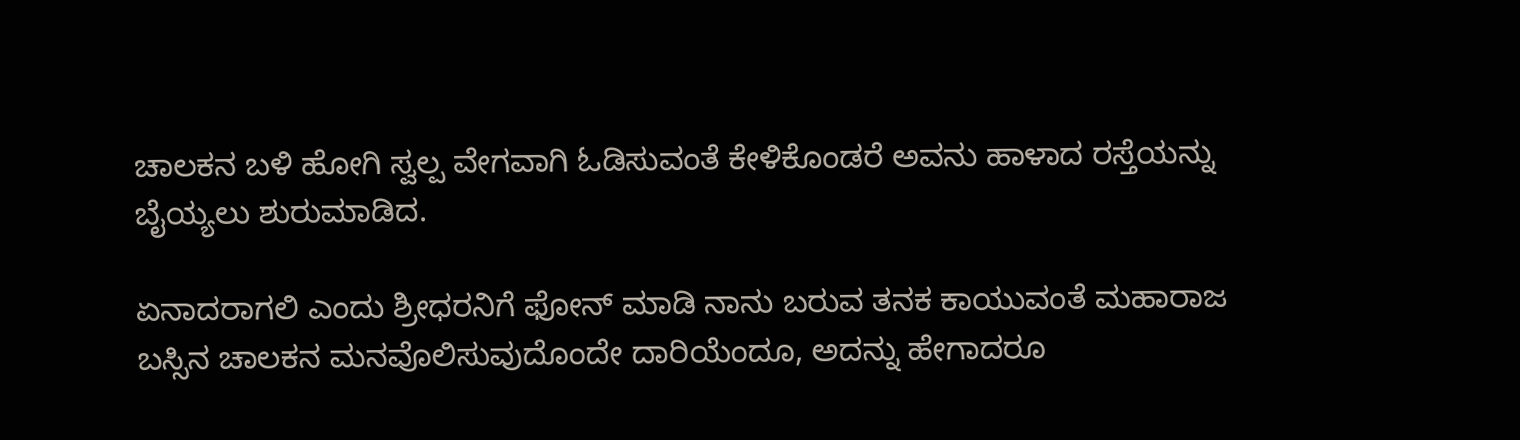ಚಾಲಕನ ಬಳಿ ಹೋಗಿ ಸ್ವಲ್ಪ ವೇಗವಾಗಿ ಓಡಿಸುವಂತೆ ಕೇಳಿಕೊಂಡರೆ ಅವನು ಹಾಳಾದ ರಸ್ತೆಯನ್ನು ಬೈಯ್ಯಲು ಶುರುಮಾಡಿದ.

ಏನಾದರಾಗಲಿ ಎಂದು ಶ್ರೀಧರನಿಗೆ ಫೋನ್ ಮಾಡಿ ನಾನು ಬರುವ ತನಕ ಕಾಯುವಂತೆ ಮಹಾರಾಜ ಬಸ್ಸಿನ ಚಾಲಕನ ಮನವೊಲಿಸುವುದೊಂದೇ ದಾರಿಯೆಂದೂ, ಅದನ್ನು ಹೇಗಾದರೂ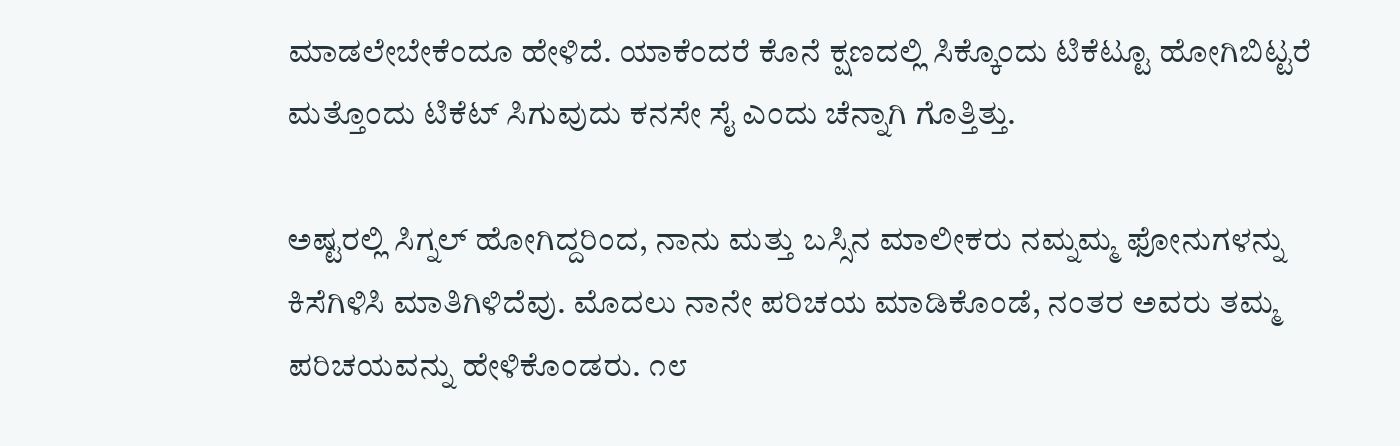ಮಾಡಲೇಬೇಕೆಂದೂ ಹೇಳಿದೆ. ಯಾಕೆಂದರೆ ಕೊನೆ ಕ್ಷಣದಲ್ಲಿ ಸಿಕ್ಕೊಂದು ಟಿಕೆಟ್ಟೂ ಹೋಗಿಬಿಟ್ಟರೆ ಮತ್ತೊಂದು ಟಿಕೆಟ್ ಸಿಗುವುದು ಕನಸೇ ಸೈ ಎಂದು ಚೆನ್ನಾಗಿ ಗೊತ್ತಿತ್ತು.

ಅಷ್ಟರಲ್ಲಿ ಸಿಗ್ನಲ್ ಹೋಗಿದ್ದರಿಂದ, ನಾನು ಮತ್ತು ಬಸ್ಸಿನ ಮಾಲೀಕರು ನಮ್ನಮ್ಮ ಫೋನುಗಳನ್ನು ಕಿಸೆಗಿಳಿಸಿ ಮಾತಿಗಿಳಿದೆವು. ಮೊದಲು ನಾನೇ ಪರಿಚಯ ಮಾಡಿಕೊಂಡೆ, ನಂತರ ಅವರು ತಮ್ಮ ಪರಿಚಯವನ್ನು ಹೇಳಿಕೊಂಡರು. ೧೮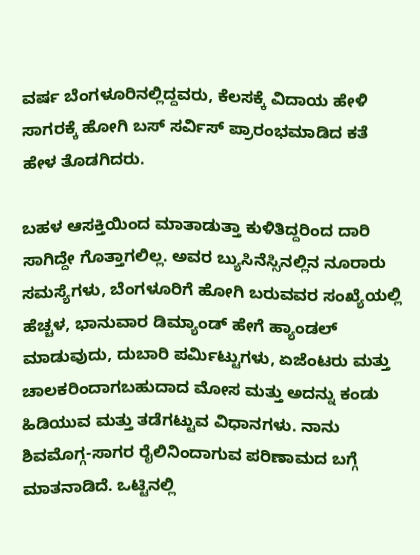ವರ್ಷ ಬೆಂಗಳೂರಿನಲ್ಲಿದ್ದವರು, ಕೆಲಸಕ್ಕೆ ವಿದಾಯ ಹೇಳಿ ಸಾಗರಕ್ಕೆ ಹೋಗಿ ಬಸ್ ಸರ್ವಿಸ್ ಪ್ರಾರಂಭಮಾಡಿದ ಕತೆ ಹೇಳ ತೊಡಗಿದರು.

ಬಹಳ ಆಸಕ್ತಿಯಿಂದ ಮಾತಾಡುತ್ತಾ ಕುಳಿತಿದ್ದರಿಂದ ದಾರಿ ಸಾಗಿದ್ದೇ ಗೊತ್ತಾಗಲಿಲ್ಲ. ಅವರ ಬ್ಯುಸಿನೆಸ್ಸಿನಲ್ಲಿನ ನೂರಾರು ಸಮಸ್ಯೆಗಳು, ಬೆಂಗಳೂರಿಗೆ ಹೋಗಿ ಬರುವವರ ಸಂಖ್ಯೆಯಲ್ಲಿ ಹೆಚ್ಚಳ, ಭಾನುವಾರ ಡಿಮ್ಯಾಂಡ್ ಹೇಗೆ ಹ್ಯಾಂಡಲ್ ಮಾಡುವುದು, ದುಬಾರಿ ಪರ್ಮಿಟ್ಟುಗಳು, ಏಜೆಂಟರು ಮತ್ತು ಚಾಲಕರಿಂದಾಗಬಹುದಾದ ಮೋಸ ಮತ್ತು ಅದನ್ನು ಕಂಡು ಹಿಡಿಯುವ ಮತ್ತು ತಡೆಗಟ್ಟುವ ವಿಧಾನಗಳು. ನಾನು ಶಿವಮೊಗ್ಗ-ಸಾಗರ ರೈಲಿನಿಂದಾಗುವ ಪರಿಣಾಮದ ಬಗ್ಗೆ ಮಾತನಾಡಿದೆ. ಒಟ್ಟಿನಲ್ಲಿ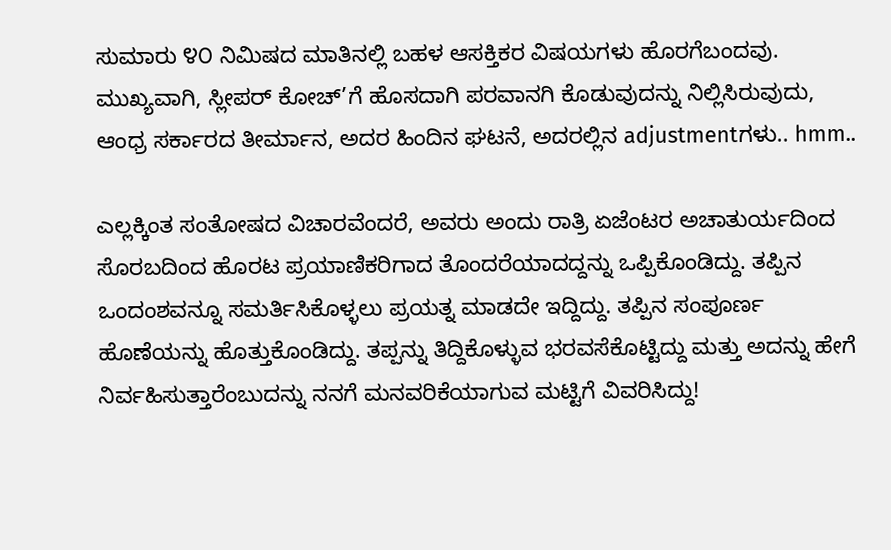ಸುಮಾರು ೪೦ ನಿಮಿಷದ ಮಾತಿನಲ್ಲಿ ಬಹಳ ಆಸಕ್ತಿಕರ ವಿಷಯಗಳು ಹೊರಗೆಬಂದವು. ಮುಖ್ಯವಾಗಿ, ಸ್ಲೀಪರ್ ಕೋಚ್’ಗೆ ಹೊಸದಾಗಿ ಪರವಾನಗಿ ಕೊಡುವುದನ್ನು ನಿಲ್ಲಿಸಿರುವುದು, ಆಂಧ್ರ ಸರ್ಕಾರದ ತೀರ್ಮಾನ, ಅದರ ಹಿಂದಿನ ಘಟನೆ, ಅದರಲ್ಲಿನ adjustmentಗಳು.. hmm..

ಎಲ್ಲಕ್ಕಿಂತ ಸಂತೋಷದ ವಿಚಾರವೆಂದರೆ, ಅವರು ಅಂದು ರಾತ್ರಿ ಏಜೆಂಟರ ಅಚಾತುರ್ಯದಿಂದ ಸೊರಬದಿಂದ ಹೊರಟ ಪ್ರಯಾಣಿಕರಿಗಾದ ತೊಂದರೆಯಾದದ್ದನ್ನು ಒಪ್ಪಿಕೊಂಡಿದ್ದು. ತಪ್ಪಿನ ಒಂದಂಶವನ್ನೂ ಸಮರ್ತಿಸಿಕೊಳ್ಳಲು ಪ್ರಯತ್ನ ಮಾಡದೇ ಇದ್ದಿದ್ದು. ತಪ್ಪಿನ ಸಂಪೂರ್ಣ ಹೊಣೆಯನ್ನು ಹೊತ್ತುಕೊಂಡಿದ್ದು. ತಪ್ಪನ್ನು ತಿದ್ದಿಕೊಳ್ಳುವ ಭರವಸೆಕೊಟ್ಟಿದ್ದು ಮತ್ತು ಅದನ್ನು ಹೇಗೆ ನಿರ್ವಹಿಸುತ್ತಾರೆಂಬುದನ್ನು ನನಗೆ ಮನವರಿಕೆಯಾಗುವ ಮಟ್ಟಿಗೆ ವಿವರಿಸಿದ್ದು!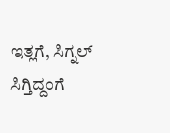ಇತ್ಲಗೆ, ಸಿಗ್ನಲ್ ಸಿಗ್ತಿದ್ದಂಗೆ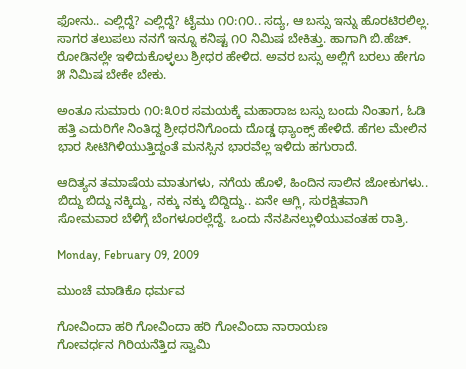ಫೋನು.. ಎಲ್ಲಿದ್ದೆ? ಎಲ್ಲಿದ್ದೆ? ಟೈಮು ೧೦:೧೦.. ಸದ್ಯ, ಆ ಬಸ್ಸು ಇನ್ನು ಹೊರಟಿರಲಿಲ್ಲ. ಸಾಗರ ತಲುಪಲು ನನಗೆ ಇನ್ನೂ ಕನಿಷ್ಟ ೧೦ ನಿಮಿಷ ಬೇಕಿತ್ತು. ಹಾಗಾಗಿ ಬಿ.ಹೆಚ್. ರೋಡಿನಲ್ಲೇ ಇಳಿದುಕೊಳ್ಳಲು ಶ್ರೀಧರ ಹೇಳಿದ. ಅವರ ಬಸ್ಸು ಅಲ್ಲಿಗೆ ಬರಲು ಹೇಗೂ ೫ ನಿಮಿಷ ಬೇಕೇ ಬೇಕು.

ಅಂತೂ ಸುಮಾರು ೧೦:೩೦ರ ಸಮಯಕ್ಕೆ ಮಹಾರಾಜ ಬಸ್ಸು ಬಂದು ನಿಂತಾಗ, ಓಡಿ ಹತ್ತಿ ಎದುರಿಗೇ ನಿಂತಿದ್ದ ಶ್ರೀಧರನಿಗೊಂದು ದೊಡ್ಡ ಥ್ಯಾಂಕ್ಸ್ ಹೇಳಿದೆ. ಹೆಗಲ ಮೇಲಿನ ಭಾರ ಸೀಟಿಗಿಳಿಯುತ್ತಿದ್ದಂತೆ ಮನಸ್ಸಿನ ಭಾರವೆಲ್ಲ ಇಳಿದು ಹಗುರಾದೆ.

ಆದಿತ್ಯನ ತಮಾಷೆಯ ಮಾತುಗಳು, ನಗೆಯ ಹೊಳೆ, ಹಿಂದಿನ ಸಾಲಿನ ಜೋಕುಗಳು.. ಬಿದ್ದು ಬಿದ್ದು ನಕ್ಕಿದ್ದು, ನಕ್ಕು ನಕ್ಕು ಬಿದ್ದಿದ್ದು.. ಏನೇ ಆಗ್ಲಿ, ಸುರಕ್ಷಿತವಾಗಿ ಸೋಮವಾರ ಬೆಳಿಗ್ಗೆ ಬೆಂಗಳೂರಲ್ಲೆದ್ದೆ. ಒಂದು ನೆನಪಿನಲ್ಲುಳಿಯುವಂತಹ ರಾತ್ರಿ.

Monday, February 09, 2009

ಮುಂಚೆ ಮಾಡಿಕೊ ಧರ್ಮವ

ಗೋವಿಂದಾ ಹರಿ ಗೋವಿಂದಾ ಹರಿ ಗೋವಿಂದಾ ನಾರಾಯಣ
ಗೋವರ್ಧನ ಗಿರಿಯನೆತ್ತಿದ ಸ್ವಾಮಿ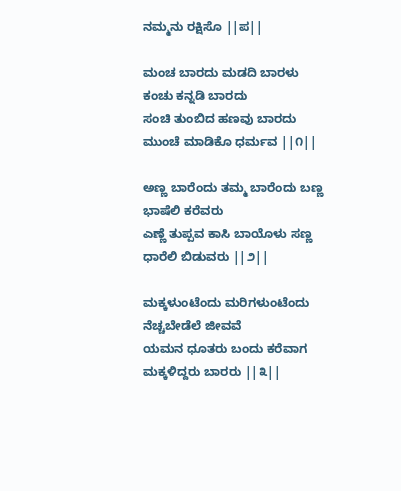ನಮ್ಮನು ರಕ್ಷಿಸೊ ||ಪ||

ಮಂಚ ಬಾರದು ಮಡದಿ ಬಾರಳು ಕಂಚು ಕನ್ನಡಿ ಬಾರದು
ಸಂಚಿ ತುಂಬಿದ ಹಣವು ಬಾರದು ಮುಂಚೆ ಮಾಡಿಕೊ ಧರ್ಮವ ||೧||

ಅಣ್ಣ ಬಾರೆಂದು ತಮ್ಮ ಬಾರೆಂದು ಬಣ್ಣ ಭಾಷೆಲಿ ಕರೆವರು
ಎಣ್ಣೆ ತುಪ್ಪವ ಕಾಸಿ ಬಾಯೊಳು ಸಣ್ಣ ಧಾರೆಲಿ ಬಿಡುವರು ||೨||

ಮಕ್ಕಳುಂಟೆಂದು ಮರಿಗಳುಂಟೆಂದು ನೆಚ್ಚಬೇಡೆಲೆ ಜೀವವೆ
ಯಮನ ಧೂತರು ಬಂದು ಕರೆವಾಗ ಮಕ್ಕಳಿದ್ದರು ಬಾರರು ||೩||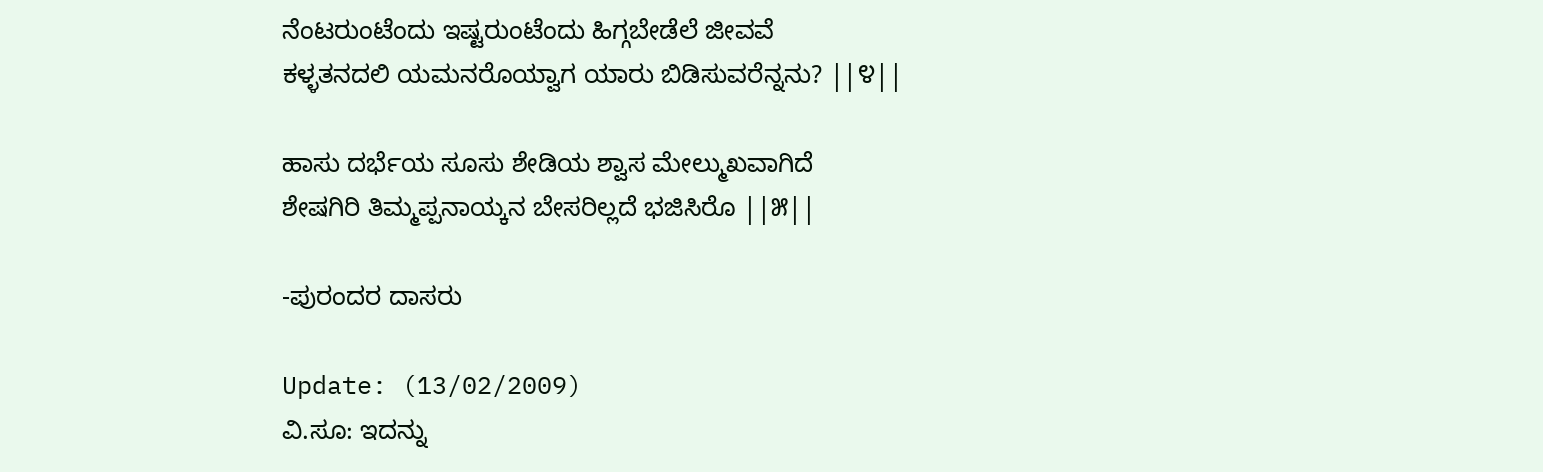ನೆಂಟರುಂಟೆಂದು ಇಷ್ಟರುಂಟೆಂದು ಹಿಗ್ಗಬೇಡೆಲೆ ಜೀವವೆ
ಕಳ್ಳತನದಲಿ ಯಮನರೊಯ್ವಾಗ ಯಾರು ಬಿಡಿಸುವರೆನ್ನನು? ||೪||

ಹಾಸು ದರ್ಭೆಯ ಸೂಸು ಶೇಡಿಯ ಶ್ವಾಸ ಮೇಲ್ಮುಖವಾಗಿದೆ
ಶೇಷಗಿರಿ ತಿಮ್ಮಪ್ಪನಾಯ್ಕನ ಬೇಸರಿಲ್ಲದೆ ಭಜಿಸಿರೊ ||೫||

-ಪುರಂದರ ದಾಸರು

Update: (13/02/2009)
ವಿ.ಸೂ: ಇದನ್ನು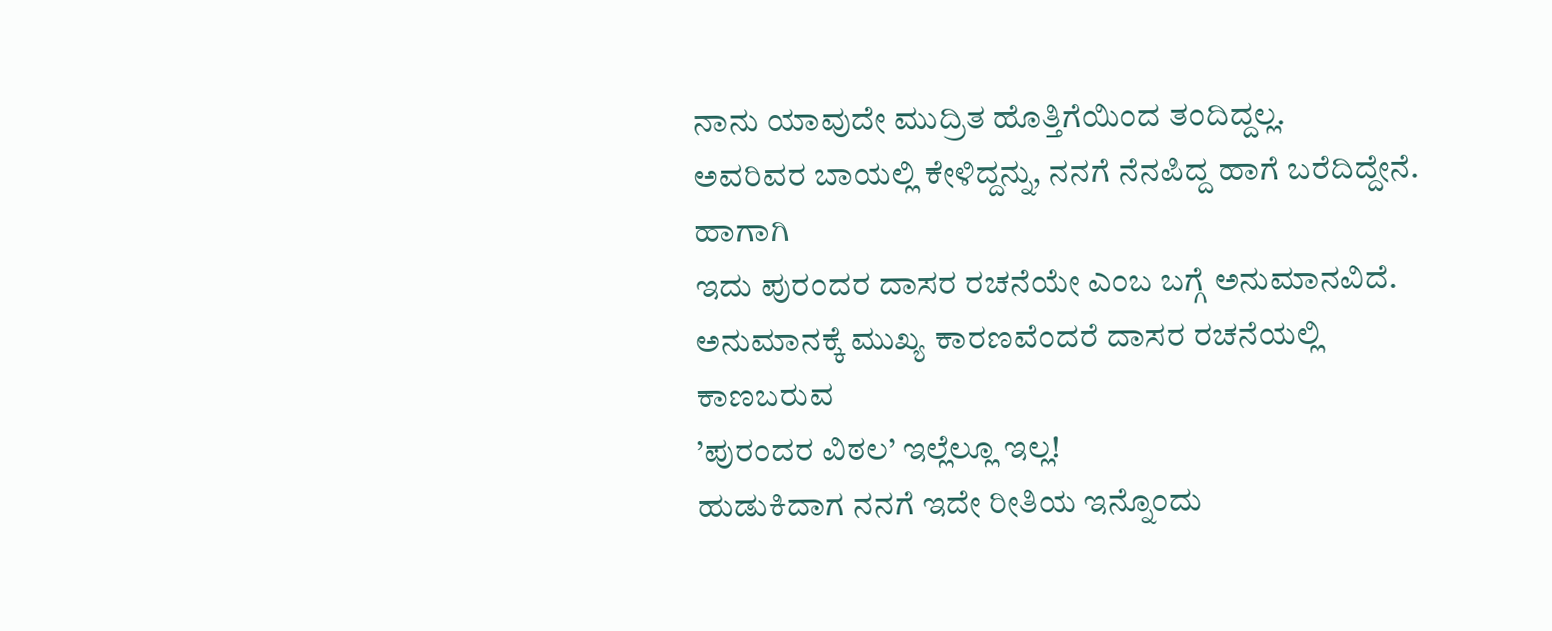ನಾನು ಯಾವುದೇ ಮುದ್ರಿತ ಹೊತ್ತಿಗೆಯಿಂದ ತಂದಿದ್ದಲ್ಲ.
ಅವರಿವರ ಬಾಯಲ್ಲಿ ಕೇಳಿದ್ದನ್ನು, ನನಗೆ ನೆನಪಿದ್ದ ಹಾಗೆ ಬರೆದಿದ್ದೇನೆ. ಹಾಗಾಗಿ
ಇದು ಪುರಂದರ ದಾಸರ ರಚನೆಯೇ ಎಂಬ ಬಗ್ಗೆ ಅನುಮಾನವಿದೆ.
ಅನುಮಾನಕ್ಕೆ ಮುಖ್ಯ ಕಾರಣವೆಂದರೆ ದಾಸರ ರಚನೆಯಲ್ಲಿ ಕಾಣಬರುವ
’ಪುರಂದರ ವಿಠಲ’ ಇಲ್ಲೆಲ್ಲೂ ಇಲ್ಲ!
ಹುಡುಕಿದಾಗ ನನಗೆ ಇದೇ ರೀತಿಯ ಇನ್ನೊಂದು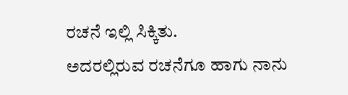ರಚನೆ ಇಲ್ಲಿ ಸಿಕ್ಕಿತು.
ಅದರಲ್ಲಿರುವ ರಚನೆಗೂ ಹಾಗು ನಾನು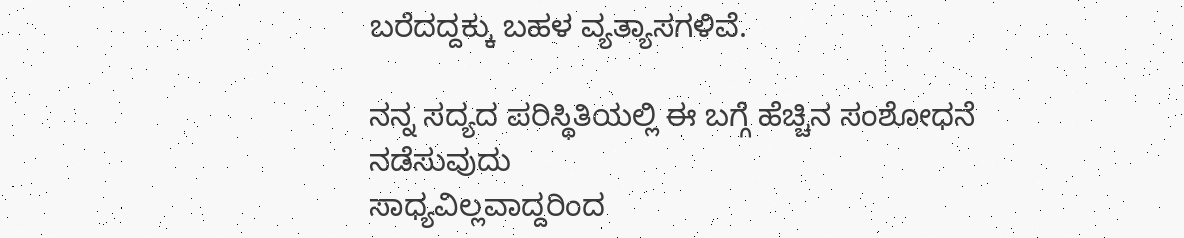ಬರೆದದ್ದಕ್ಕು ಬಹಳ ವ್ಯತ್ಯಾಸಗಳಿವೆ.

ನನ್ನ ಸದ್ಯದ ಪರಿಸ್ಥಿತಿಯಲ್ಲಿ ಈ ಬಗ್ಗೆ ಹೆಚ್ಚಿನ ಸಂಶೋಧನೆ ನಡೆಸುವುದು
ಸಾಧ್ಯವಿಲ್ಲವಾದ್ದರಿಂದ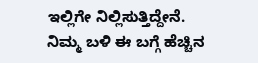ಇಲ್ಲಿಗೇ ನಿಲ್ಲಿಸುತ್ತಿದ್ದೇನೆ.
ನಿಮ್ಮ ಬಳಿ ಈ ಬಗ್ಗೆ ಹೆಚ್ಚಿನ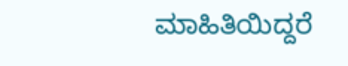ಮಾಹಿತಿಯಿದ್ದರೆ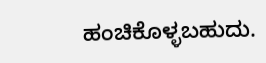ಹಂಚಿಕೊಳ್ಳಬಹುದು.